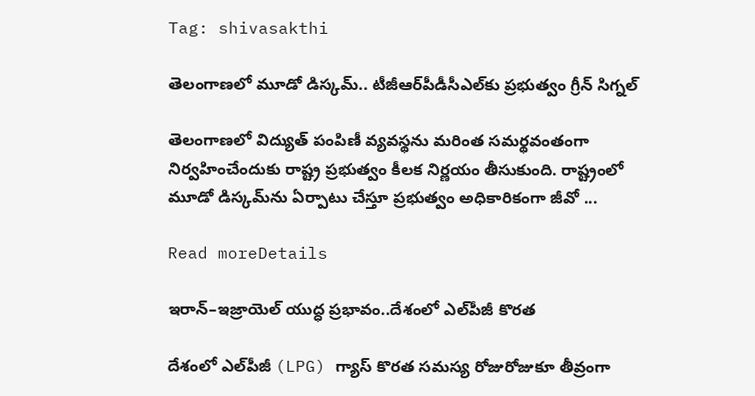Tag: shivasakthi

తెలంగాణలో మూడో డిస్కమ్‌.. టీజీఆర్‌పీడీసీఎల్‌కు ప్రభుత్వం గ్రీన్ సిగ్నల్

తెలంగాణలో విద్యుత్ పంపిణీ వ్యవస్థను మరింత సమర్థవంతంగా నిర్వహించేందుకు రాష్ట్ర ప్రభుత్వం కీలక నిర్ణయం తీసుకుంది. రాష్ట్రంలో మూడో డిస్కమ్‌ను ఏర్పాటు చేస్తూ ప్రభుత్వం అధికారికంగా జీవో ...

Read moreDetails

ఇరాన్–ఇజ్రాయెల్ యుద్ధ ప్రభావం..దేశంలో ఎల్‌పీజీ కొరత

దేశంలో ఎల్‌పీజీ (LPG) గ్యాస్ కొరత సమస్య రోజురోజుకూ తీవ్రంగా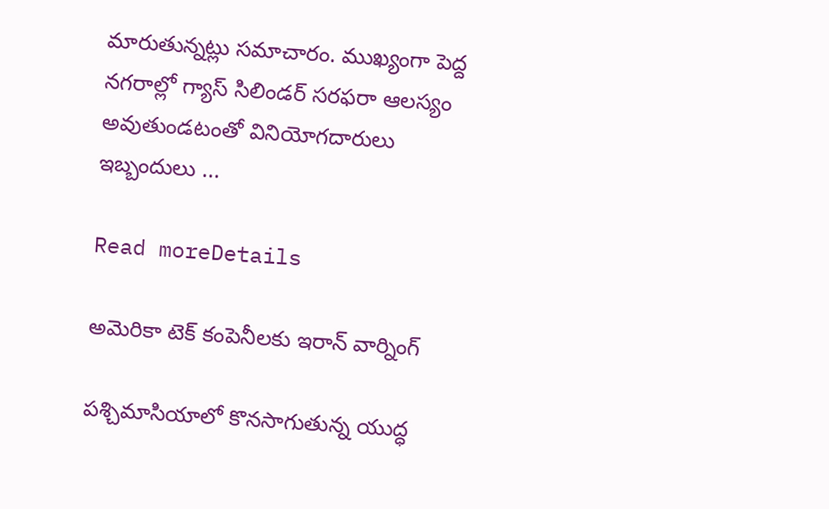మారుతున్నట్లు సమాచారం. ముఖ్యంగా పెద్ద నగరాల్లో గ్యాస్ సిలిండర్ సరఫరా ఆలస్యం అవుతుండటంతో వినియోగదారులు ఇబ్బందులు ...

Read moreDetails

అమెరికా టెక్ కంపెనీలకు ఇరాన్ వార్నింగ్

పశ్చిమాసియాలో కొనసాగుతున్న యుద్ధ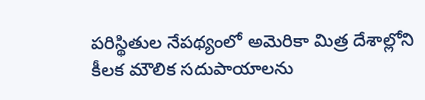పరిస్థితుల నేపథ్యంలో అమెరికా మిత్ర దేశాల్లోని కీలక మౌలిక సదుపాయాలను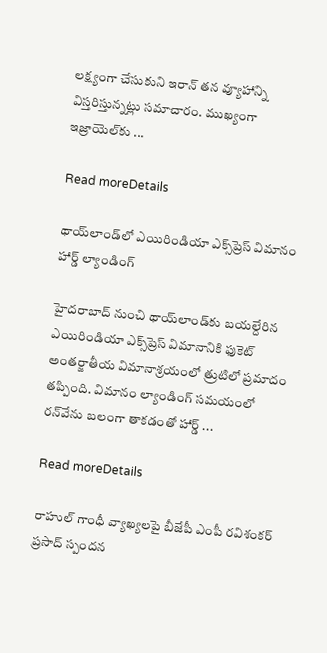లక్ష్యంగా చేసుకుని ఇరాన్ తన వ్యూహాన్ని విస్తరిస్తున్నట్లు సమాచారం. ముఖ్యంగా ఇజ్రాయెల్‌కు ...

Read moreDetails

థాయ్‌లాండ్‌లో ఎయిరిండియా ఎక్స్‌ప్రెస్ విమానం హార్డ్ ల్యాండింగ్

హైదరాబాద్‌ నుంచి థాయ్‌లాండ్‌కు బయల్దేరిన ఎయిరిండియా ఎక్స్‌ప్రెస్‌ విమానానికి ఫుకెట్ అంతర్జాతీయ విమానాశ్రయంలో త్రుటిలో ప్రమాదం తప్పింది. విమానం ల్యాండింగ్ సమయంలో రన్‌వేను బలంగా తాకడంతో హార్డ్ ...

Read moreDetails

రాహుల్ గాంధీ వ్యాఖ్యలపై బీజేపీ ఎంపీ రవిశంకర్ ప్రసాద్ స్పందన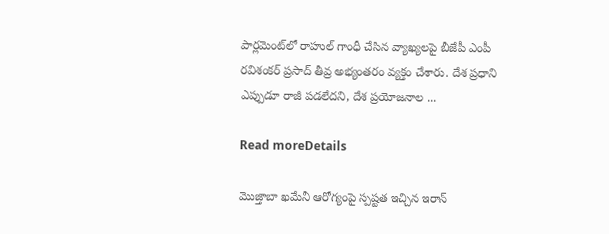పార్లమెంట్‌లో రాహుల్ గాంధీ చేసిన వ్యాఖ్యలపై బీజేపీ ఎంపీ రవిశంకర్ ప్రసాద్ తీవ్ర అభ్యంతరం వ్యక్తం చేశారు. దేశ ప్రధాని ఎప్పుడూ రాజీ పడలేదని, దేశ ప్రయోజనాల ...

Read moreDetails

మొజ్తాబా ఖమేనీ ఆరోగ్యంపై స్పష్టత ఇచ్చిన ఇరాన్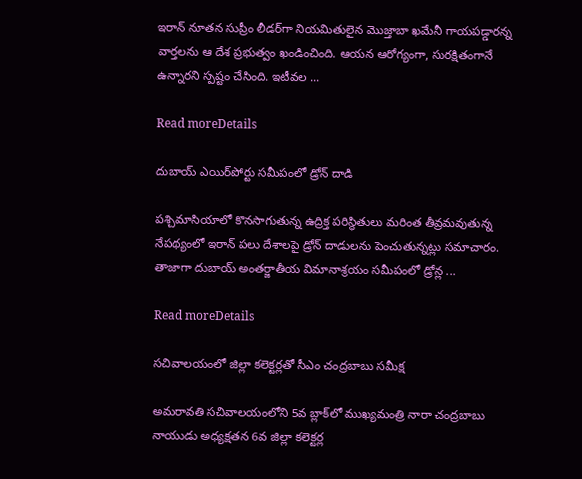ఇరాన్ నూతన సుప్రీం లీడర్‌గా నియమితులైన మొజ్తాబా ఖమేనీ గాయపడ్డారన్న వార్తలను ఆ దేశ ప్రభుత్వం ఖండించింది. ఆయన ఆరోగ్యంగా, సురక్షితంగానే ఉన్నారని స్పష్టం చేసింది. ఇటీవల ...

Read moreDetails

దుబాయ్ ఎయిర్‌పోర్టు సమీపంలో డ్రోన్ దాడి

పశ్చిమాసియాలో కొనసాగుతున్న ఉద్రిక్త పరిస్థితులు మరింత తీవ్రమవుతున్న నేపథ్యంలో ఇరాన్ పలు దేశాలపై డ్రోన్ దాడులను పెంచుతున్నట్లు సమాచారం. తాజాగా దుబాయ్ అంతర్జాతీయ విమానాశ్రయం సమీపంలో డ్రోన్ల ...

Read moreDetails

సచివాలయంలో జిల్లా కలెక్టర్లతో సీఎం చంద్రబాబు సమీక్ష

అమరావతి సచివాలయంలోని 5వ బ్లాక్‌లో ముఖ్యమంత్రి నారా చంద్రబాబు నాయుడు అధ్యక్షతన 6వ జిల్లా కలెక్టర్ల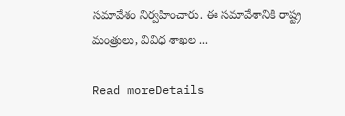సమావేశం నిర్వహించారు. ఈ సమావేశానికి రాష్ట్ర మంత్రులు, వివిధ శాఖల ...

Read moreDetails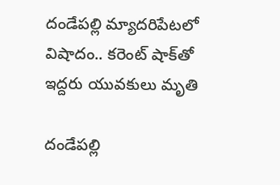దండేపల్లి మ్యాదరిపేటలో విషాదం.. కరెంట్ షాక్‌తో ఇద్దరు యువకులు మృతి

దండేపల్లి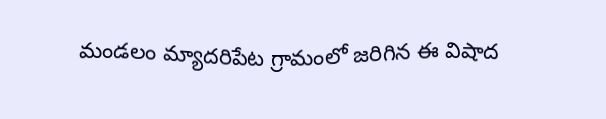మండలం మ్యాదరిపేట గ్రామంలో జరిగిన ఈ విషాద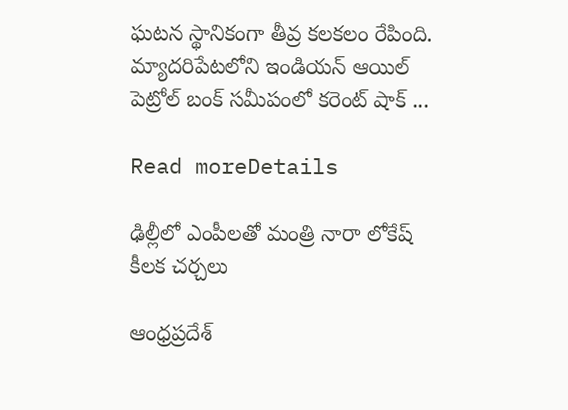ఘటన స్థానికంగా తీవ్ర కలకలం రేపింది. మ్యాదరిపేటలోని ఇండియన్ ఆయిల్ పెట్రోల్ బంక్ సమీపంలో కరెంట్ షాక్ ...

Read moreDetails

ఢిల్లీలో ఎంపీలతో మంత్రి నారా లోకేష్ కీలక చర్చలు

ఆంధ్రప్రదేశ్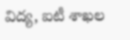విద్య, ఐటీ శాఖల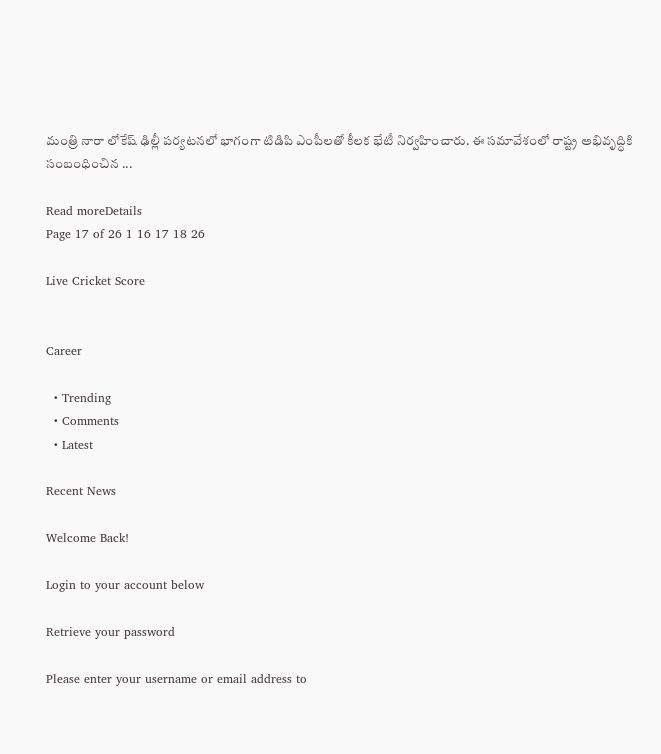మంత్రి నారా లోకేష్ ఢిల్లీ పర్యటనలో భాగంగా టిడిపి ఎంపీలతో కీలక భేటీ నిర్వహించారు. ఈ సమావేశంలో రాష్ట్ర అభివృద్ధికి సంబంధించిన ...

Read moreDetails
Page 17 of 26 1 16 17 18 26

Live Cricket Score


Career

  • Trending
  • Comments
  • Latest

Recent News

Welcome Back!

Login to your account below

Retrieve your password

Please enter your username or email address to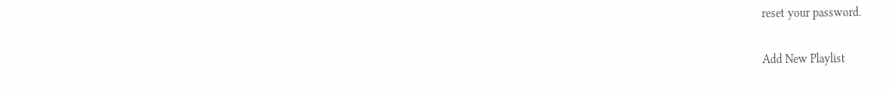reset your password.

Add New Playlist